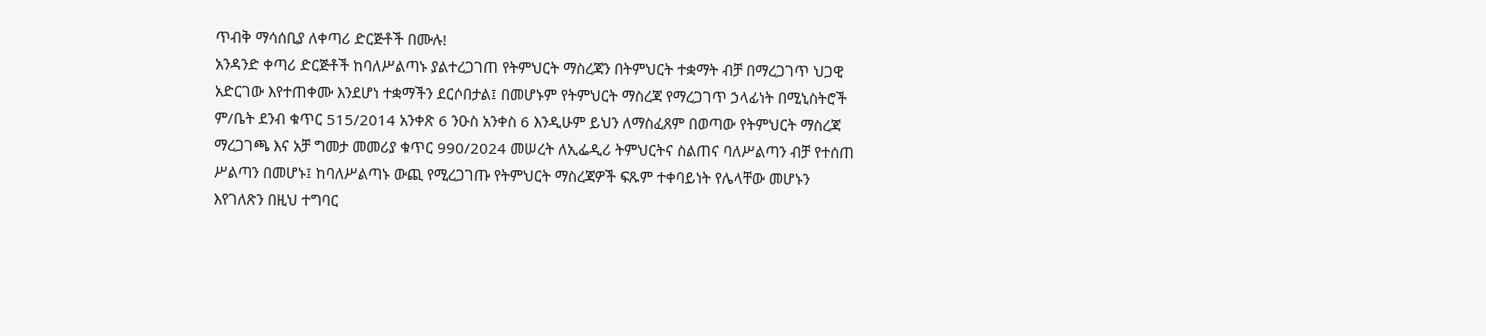ጥብቅ ማሳሰቢያ ለቀጣሪ ድርጅቶች በሙሉ!
አንዳንድ ቀጣሪ ድርጅቶች ከባለሥልጣኑ ያልተረጋገጠ የትምህርት ማስረጃን በትምህርት ተቋማት ብቻ በማረጋገጥ ህጋዊ አድርገው እየተጠቀሙ እንደሆነ ተቋማችን ደርሶበታል፤ በመሆኑም የትምህርት ማስረጃ የማረጋገጥ ኃላፊነት በሚኒስትሮች ም/ቤት ደንብ ቁጥር 515/2014 አንቀጽ 6 ንዑስ አንቀስ 6 እንዲሁም ይህን ለማስፈጸም በወጣው የትምህርት ማስረጃ ማረጋገጫ እና አቻ ግመታ መመሪያ ቁጥር 990/2024 መሠረት ለኢፌዲሪ ትምህርትና ስልጠና ባለሥልጣን ብቻ የተሰጠ ሥልጣን በመሆኑ፤ ከባለሥልጣኑ ውጪ የሚረጋገጡ የትምህርት ማስረጃዎች ፍጹም ተቀባይነት የሌላቸው መሆኑን እየገለጽን በዚህ ተግባር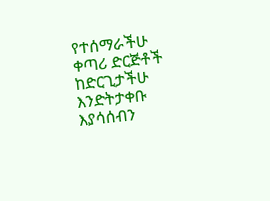የተሰማራችሁ ቀጣሪ ድርጅቶች ከድርጊታችሁ እንድትታቀቡ እያሳሰብን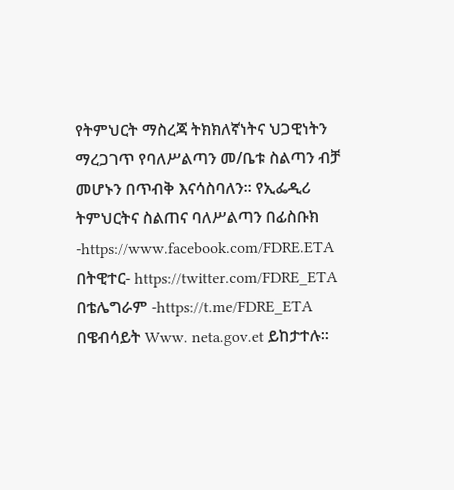የትምህርት ማስረጃ ትክክለኛነትና ህጋዊነትን ማረጋገጥ የባለሥልጣን መ/ቤቱ ስልጣን ብቻ መሆኑን በጥብቅ እናሳስባለን። የኢፌዲሪ ትምህርትና ስልጠና ባለሥልጣን በፊስቡክ -https://www.facebook.com/FDRE.ETA በትዊተር- https://twitter.com/FDRE_ETA በቴሌግራም -https://t.me/FDRE_ETA በዌብሳይት Www. neta.gov.et ይከታተሉ።